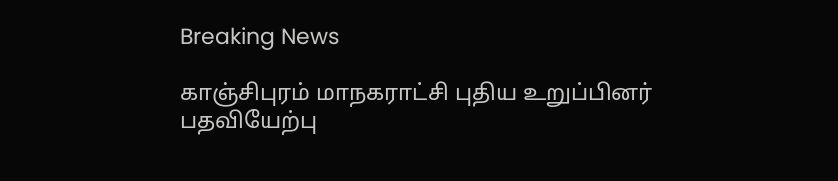Breaking News

காஞ்சிபுரம் மாநகராட்சி புதிய உறுப்பினர் பதவியேற்பு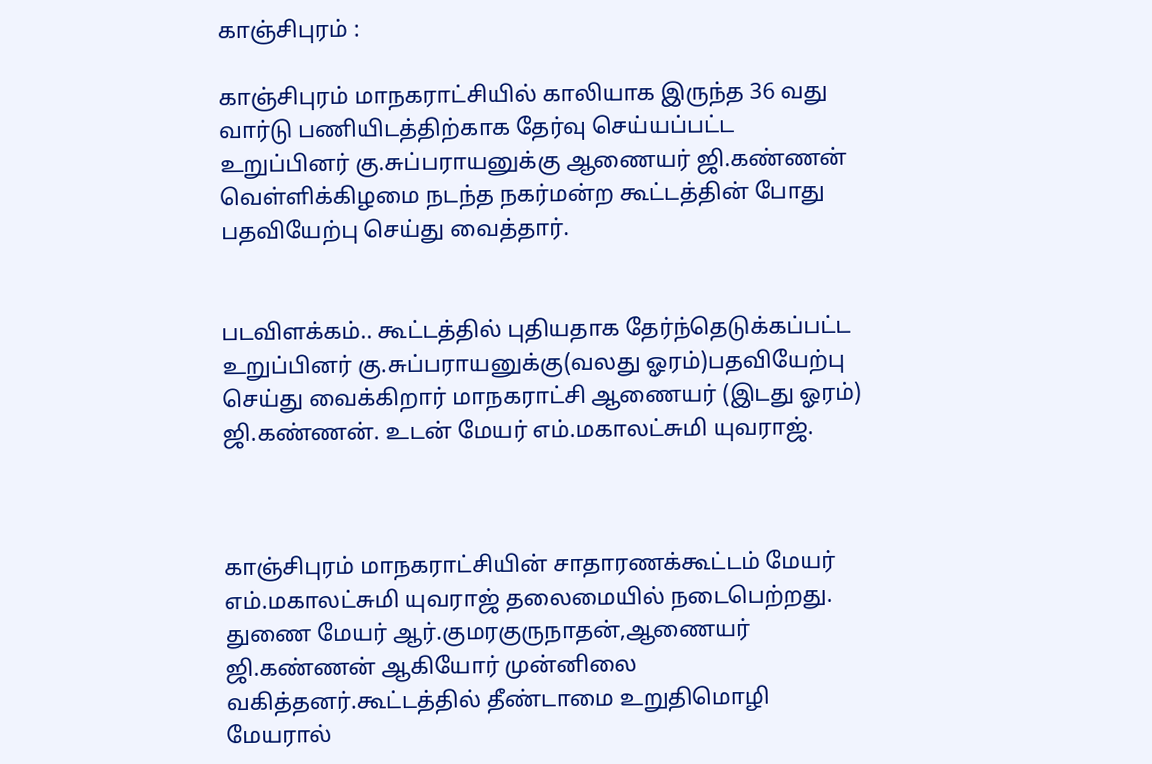காஞ்சிபுரம் :

காஞ்சிபுரம் மாநகராட்சியில் காலியாக இருந்த 36 வது வார்டு பணியிடத்திற்காக தேர்வு செய்யப்பட்ட உறுப்பினர் கு.சுப்பராயனுக்கு ஆணையர் ஜி.கண்ணன் வெள்ளிக்கிழமை நடந்த நகர்மன்ற கூட்டத்தின் போது பதவியேற்பு செய்து வைத்தார்.


படவிளக்கம்.. கூட்டத்தில் புதியதாக தேர்ந்தெடுக்கப்பட்ட உறுப்பினர் கு.சுப்பராயனுக்கு(வலது ஓரம்)பதவியேற்பு செய்து வைக்கிறார் மாநகராட்சி ஆணையர் (இடது ஓரம்) ஜி.கண்ணன். உடன் மேயர் எம்.மகாலட்சுமி யுவராஜ்.



காஞ்சிபுரம் மாநகராட்சியின் சாதாரணக்கூட்டம் மேயர் எம்.மகாலட்சுமி யுவராஜ் தலைமையில் நடைபெற்றது. துணை மேயர் ஆர்.குமரகுருநாதன்,ஆணையர் ஜி.கண்ணன் ஆகியோர் முன்னிலை வகித்தனர்.கூட்டத்தில் தீண்டாமை உறுதிமொழி மேயரால்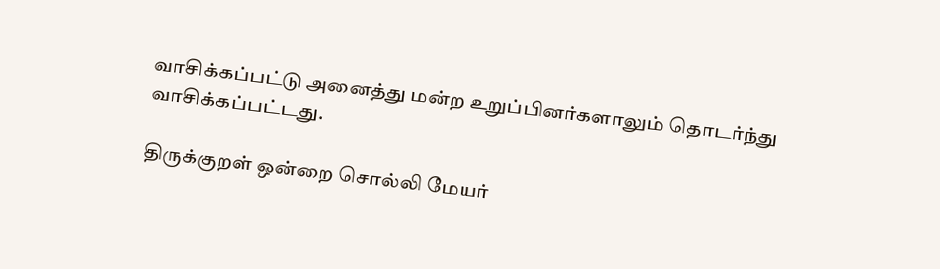வாசிக்கப்பட்டு அனைத்து மன்ற உறுப்பினர்களாலும் தொடர்ந்து வாசிக்கப்பட்டது.

திருக்குறள் ஒன்றை சொல்லி மேயர்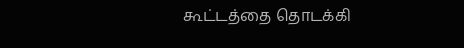கூட்டத்தை தொடக்கி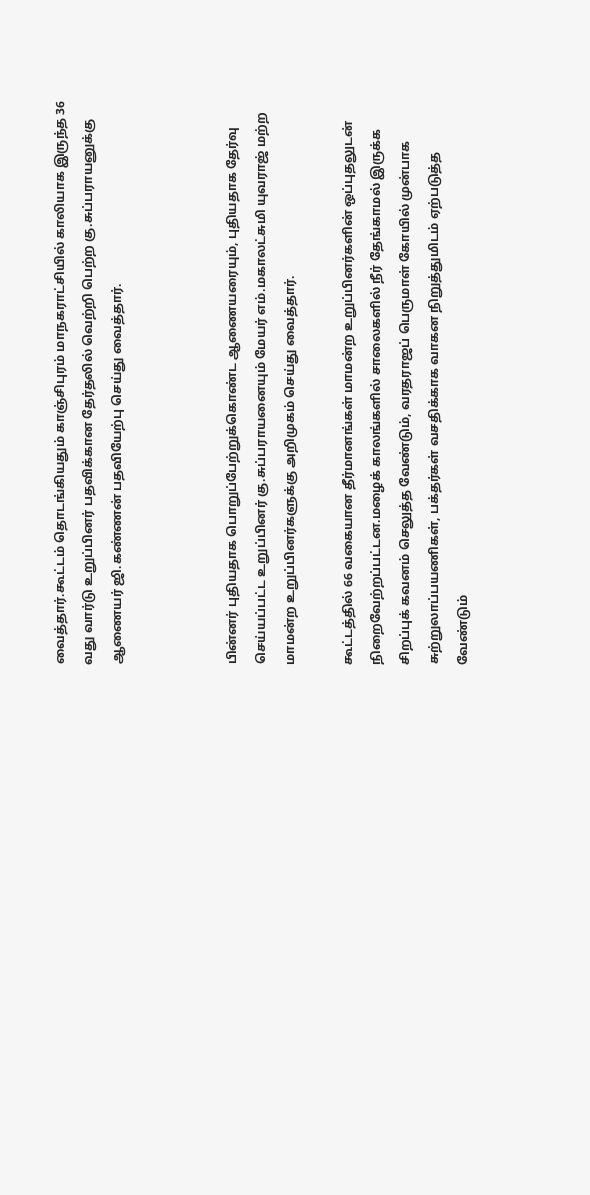வைத்தார்.கூட்டம் தொடங்கியதும் காஞ்சிபுரம் மாநகராட்சியில் காலியாக இருந்த 36 வது வார்டு உறுப்பினர் பதவிக்கான தேர்தலில் வெற்றி பெற்ற கு.சுப்பராயனுக்கு ஆணையர் ஜி.கண்ணன் பதவியேற்பு செய்து வைத்தார்.



பின்னர் புதியதாக பொறுப்பேற்றுக்கொண்ட ஆணையரையும், புதியதாக தேர்வு செய்யப்பட்ட உறுப்பினர் கு.சுப்பராயனையும் மேயர் எம்.மகாலட்சுமி யுவராஜ் மற்ற மாமன்ற உறுப்பினர்களுக்கு அறிமுகம் செய்து வைத்தார்.

கூட்டத்தில் 66 வகையான தீர்மானங்கள் மாமன்ற உறுப்பினர்களின் ஒப்புதலுடன் நிறைவேற்றப்பட்டன.மழைக் காலங்களில் சாலைகளில் நீர் தேங்காமல் இருக்க சிறப்புக் கவனம் செலுத்த வேண்டும், வரதராஜப் பெருமாள் கோயில் முன்பாக சுற்றுலாப்பயணிகள், பக்தர்கள் வசதிக்காக வாகன நிறுத்துமிடம் ஏற்படுத்த வேண்டும்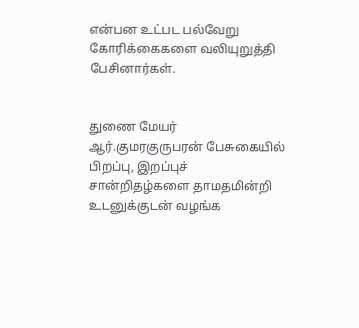என்பன உட்பட பல்வேறு கோரிக்கைகளை வலியுறுத்தி பேசினார்கள்.


துணை மேயர் ஆர்.குமரகுருபரன் பேசுகையில் பிறப்பு, இறப்புச் சான்றிதழ்களை தாமதமின்றி உடனுக்குடன் வழங்க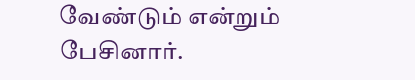வேண்டும் என்றும் பேசினார்.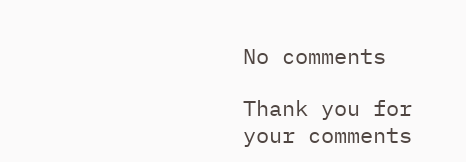No comments

Thank you for your comments